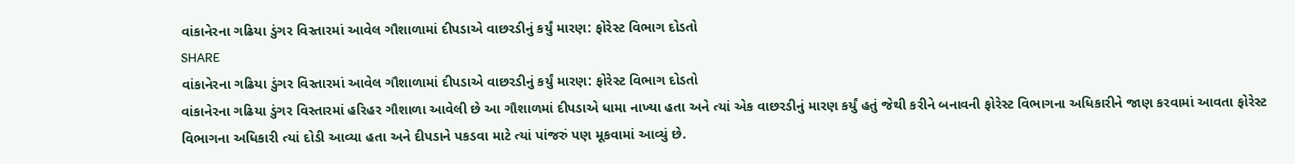વાંકાનેરના ગઢિયા ડુંગર વિસ્તારમાં આવેલ ગૌશાળામાં દીપડાએ વાછરડીનું કર્યું મારણ: ફોરેસ્ટ વિભાગ દોડતો
SHARE
વાંકાનેરના ગઢિયા ડુંગર વિસ્તારમાં આવેલ ગૌશાળામાં દીપડાએ વાછરડીનું કર્યું મારણ: ફોરેસ્ટ વિભાગ દોડતો
વાંકાનેરના ગઢિયા ડુંગર વિસ્તારમાં હરિહર ગૌશાળા આવેલી છે આ ગૌશાળમાં દીપડાએ ધામા નાખ્યા હતા અને ત્યાં એક વાછરડીનું મારણ કર્યું હતું જેથી કરીને બનાવની ફોરેસ્ટ વિભાગના અધિકારીને જાણ કરવામાં આવતા ફોરેસ્ટ વિભાગના અધિકારી ત્યાં દોડી આવ્યા હતા અને દીપડાને પકડવા માટે ત્યાં પાંજરું પણ મૂકવામાં આવ્યું છે.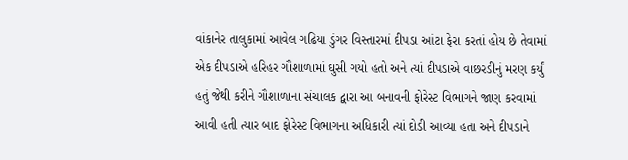વાંકાનેર તાલુકામાં આવેલ ગઢિયા ડુંગર વિસ્તારમાં દીપડા આંટા ફેરા કરતાં હોય છે તેવામાં એક દીપડાએ હરિહર ગૌશાળામાં ઘુસી ગયો હતો અને ત્યાં દીપડાએ વાછરડીનું મરણ કર્યું હતું જેથી કરીને ગૌશાળાના સંચાલક દ્વારા આ બનાવની ફોરેસ્ટ વિભાગને જાણ કરવામાં આવી હતી ત્યાર બાદ ફોરેસ્ટ વિભાગના અધિકારી ત્યાં દોડી આવ્યા હતા અને દીપડાને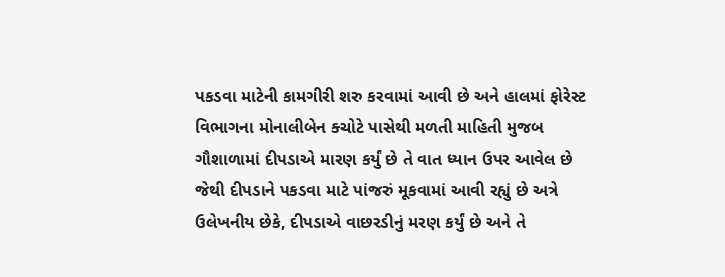પકડવા માટેની કામગીરી શરુ કરવામાં આવી છે અને હાલમાં ફોરેસ્ટ વિભાગના મોનાલીબેન ક્ચોટે પાસેથી મળતી માહિતી મુજબ ગૌશાળામાં દીપડાએ મારણ કર્યું છે તે વાત ધ્યાન ઉપર આવેલ છે જેથી દીપડાને પકડવા માટે પાંજરું મૂકવામાં આવી રહ્યું છે અત્રે ઉલેખનીય છેકે, દીપડાએ વાછરડીનું મરણ કર્યું છે અને તે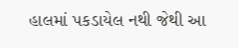હાલમાં પકડાયેલ નથી જેથી આ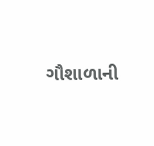ગૌશાળાની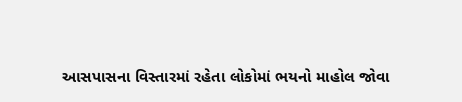આસપાસના વિસ્તારમાં રહેતા લોકોમાં ભયનો માહોલ જોવા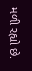મળી રહ્યો છે.